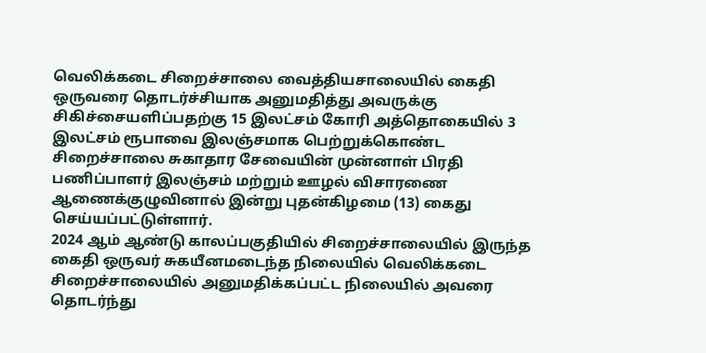வெலிக்கடை சிறைச்சாலை வைத்தியசாலையில் கைதி ஒருவரை தொடர்ச்சியாக அனுமதித்து அவருக்கு சிகிச்சையளிப்பதற்கு 15 இலட்சம் கோரி அத்தொகையில் 3 இலட்சம் ரூபாவை இலஞ்சமாக பெற்றுக்கொண்ட சிறைச்சாலை சுகாதார சேவையின் முன்னாள் பிரதி பணிப்பாளர் இலஞ்சம் மற்றும் ஊழல் விசாரணை ஆணைக்குழுவினால் இன்று புதன்கிழமை (13) கைது செய்யப்பட்டுள்ளார்.
2024 ஆம் ஆண்டு காலப்பகுதியில் சிறைச்சாலையில் இருந்த கைதி ஒருவர் சுகயீனமடைந்த நிலையில் வெலிக்கடை சிறைச்சாலையில் அனுமதிக்கப்பட்ட நிலையில் அவரை தொடர்ந்து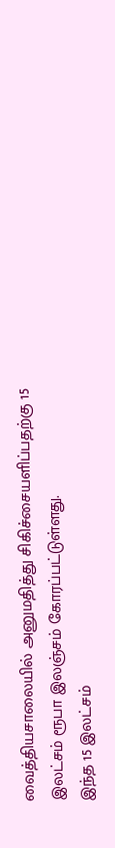வைத்தியசாலையில் அனுமதித்து சிகிச்சையளிப்பதற்கு 15 இலட்சம் ரூபா இலஞ்சம் கோரப்பட்டுள்ளது.
இந்த 15 இலட்சம்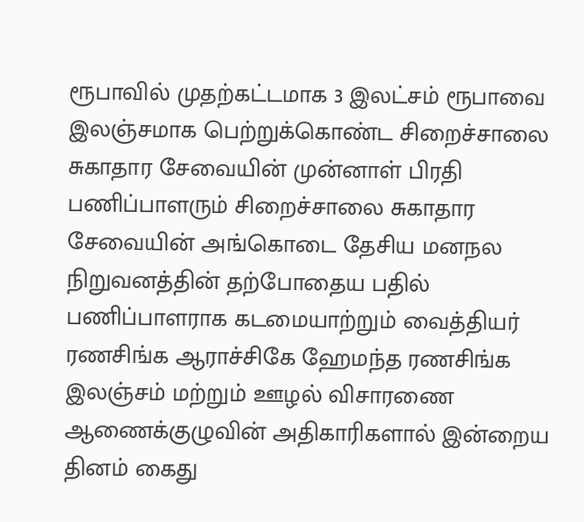ரூபாவில் முதற்கட்டமாக 3 இலட்சம் ரூபாவை இலஞ்சமாக பெற்றுக்கொண்ட சிறைச்சாலை சுகாதார சேவையின் முன்னாள் பிரதி பணிப்பாளரும் சிறைச்சாலை சுகாதார சேவையின் அங்கொடை தேசிய மனநல நிறுவனத்தின் தற்போதைய பதில் பணிப்பாளராக கடமையாற்றும் வைத்தியர் ரணசிங்க ஆராச்சிகே ஹேமந்த ரணசிங்க இலஞ்சம் மற்றும் ஊழல் விசாரணை ஆணைக்குழுவின் அதிகாரிகளால் இன்றைய தினம் கைது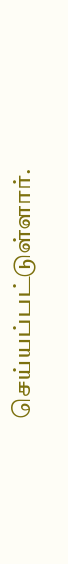செய்யப்பட்டுள்ளார்.